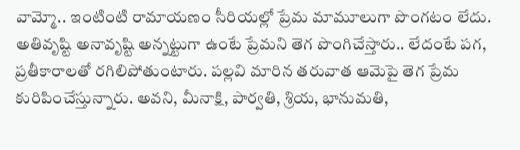వామ్మో.. ఇంటింటి రామాయణం సీరియల్లో ప్రేమ మామూలుగా పొంగటం లేదు. అతివృష్టి అనావృష్టి అన్నట్టుగా ఉంటే ప్రేమని తెగ పొంగిచేస్తారు.. లేదంటే పగ, ప్రతీకారాలతో రగిలిపోతుంటారు. పల్లవి మారిన తరువాత ఆమెపై తెగ ప్రేమ కురిపించేస్తున్నారు. అవని, మీనాక్షి, పార్వతి, శ్రియ, భానుమతి,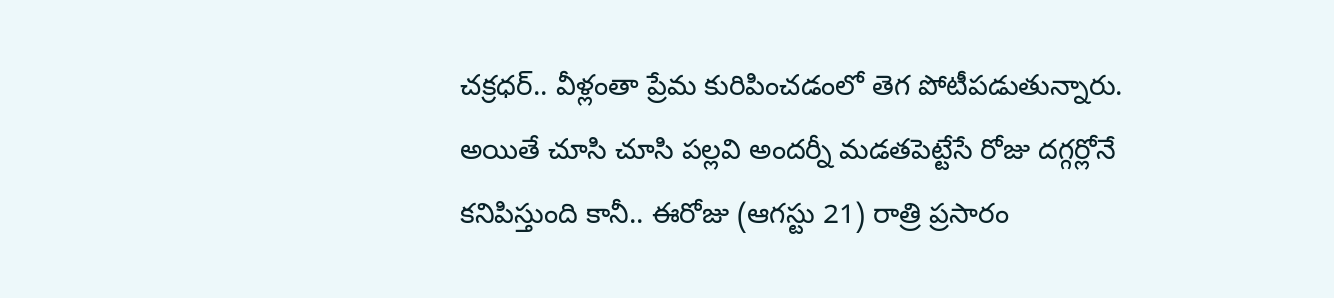చక్రధర్.. వీళ్లంతా ప్రేమ కురిపించడంలో తెగ పోటీపడుతున్నారు. అయితే చూసి చూసి పల్లవి అందర్నీ మడతపెట్టేసే రోజు దగ్గర్లోనే కనిపిస్తుంది కానీ.. ఈరోజు (ఆగస్టు 21) రాత్రి ప్రసారం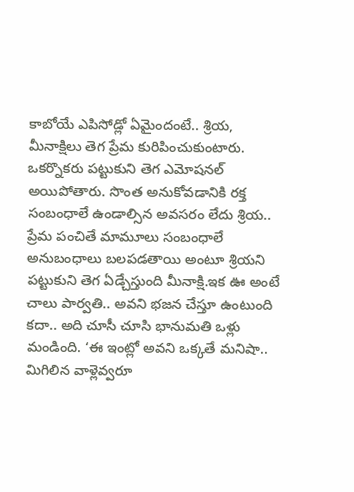కాబోయే ఎపిసోడ్లో ఏమైందంటే.. శ్రియ, మీనాక్షిలు తెగ ప్రేమ కురిపించుకుంటారు. ఒకర్నొకరు పట్టుకుని తెగ ఎమోషనల్ అయిపోతారు. సొంత అనుకోవడానికి రక్త సంబంధాలే ఉండాల్సిన అవసరం లేదు శ్రియ.. ప్రేమ పంచితే మామూలు సంబంధాలే అనుబంధాలు బలపడతాయి అంటూ శ్రియని పట్టుకుని తెగ ఏడ్చేస్తుంది మీనాక్షి.ఇక ఊ అంటే చాలు పార్వతి.. అవని భజన చేస్తూ ఉంటుంది కదా.. అది చూసీ చూసి భానుమతి ఒళ్లు మండింది. ‘ఈ ఇంట్లో అవని ఒక్కతే మనిషా.. మిగిలిన వాళ్లెవ్వరూ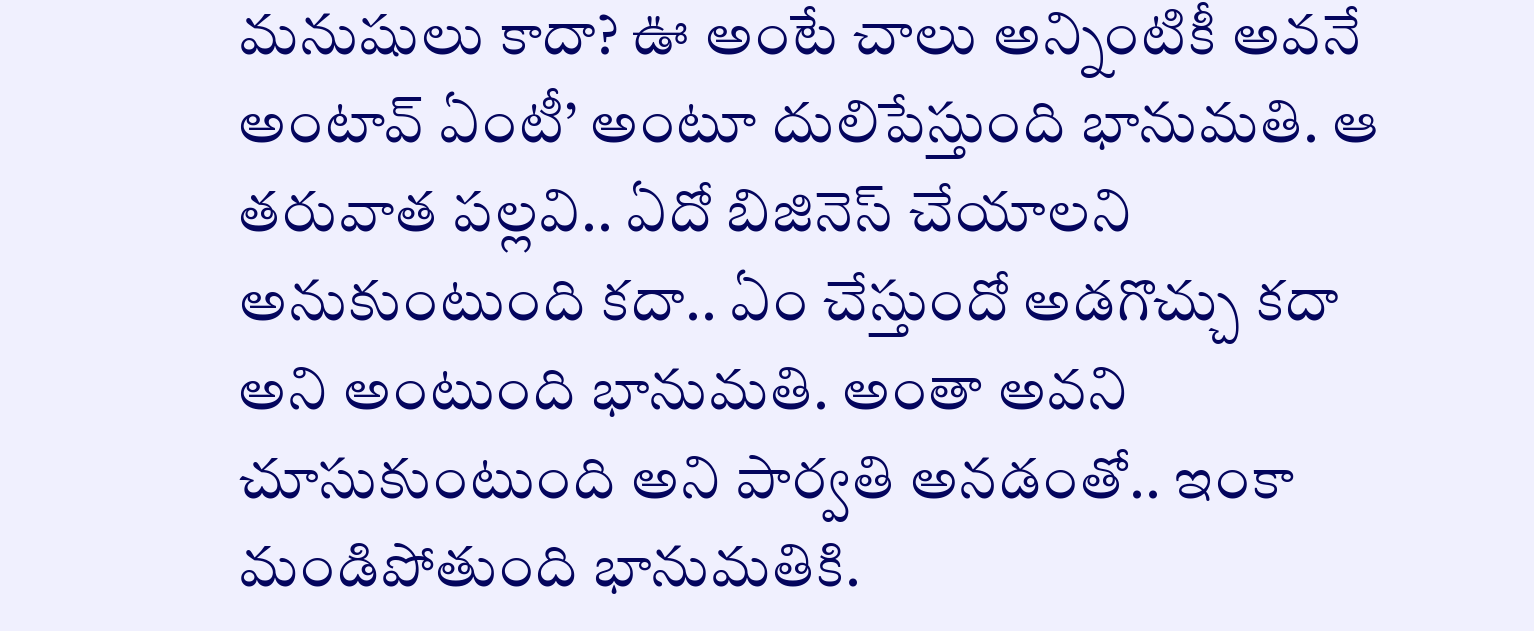మనుషులు కాదా? ఊ అంటే చాలు అన్నింటికీ అవనే అంటావ్ ఏంటీ’ అంటూ దులిపేస్తుంది భానుమతి. ఆ తరువాత పల్లవి.. ఏదో బిజినెస్ చేయాలని అనుకుంటుంది కదా.. ఏం చేస్తుందో అడగొచ్చు కదా అని అంటుంది భానుమతి. అంతా అవని చూసుకుంటుంది అని పార్వతి అనడంతో.. ఇంకా మండిపోతుంది భానుమతికి.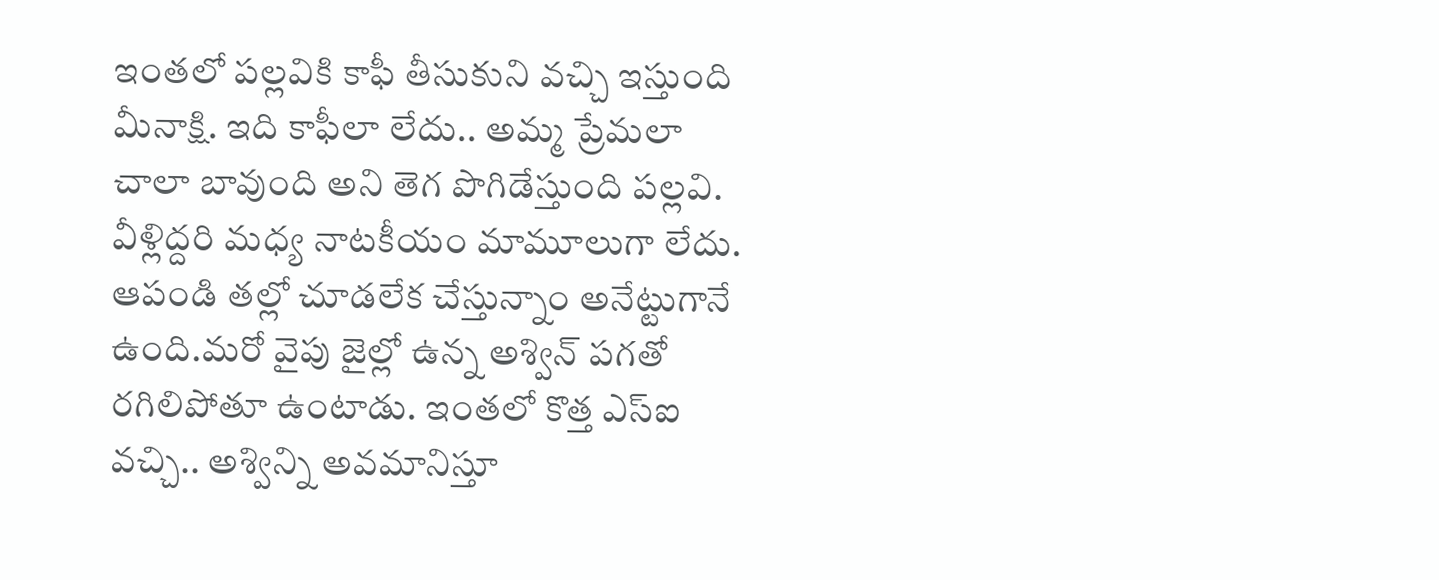ఇంతలో పల్లవికి కాఫీ తీసుకుని వచ్చి ఇస్తుంది మీనాక్షి. ఇది కాఫీలా లేదు.. అమ్మ ప్రేమలా చాలా బావుంది అని తెగ పొగిడేస్తుంది పల్లవి. వీళ్లిద్దరి మధ్య నాటకీయం మామూలుగా లేదు. ఆపండి తల్లో చూడలేక చేస్తున్నాం అనేట్టుగానే ఉంది.మరో వైపు జైల్లో ఉన్న అశ్విన్ పగతో రగిలిపోతూ ఉంటాడు. ఇంతలో కొత్త ఎస్ఐ వచ్చి.. అశ్విన్ని అవమానిస్తూ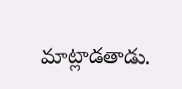మాట్లాడతాడు.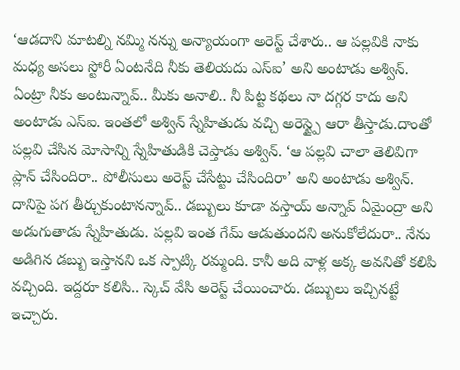‘ఆడదాని మాటల్ని నమ్మి నన్ను అన్యాయంగా అరెస్ట్ చేశారు.. ఆ పల్లవికి నాకు మధ్య అసలు స్టోరీ ఏంటనేది నీకు తెలియదు ఎస్ఐ’ అని అంటాడు అశ్విన్. ఏంట్రా నీకు అంటున్నావ్.. మీకు అనాలి.. నీ పిట్ట కథలు నా దగ్గర కాదు అని అంటాడు ఎస్ఐ. ఇంతలో అశ్విన్ స్నేహితుడు వచ్చి అరెస్ట్పై ఆరా తీస్తాడు.దాంతో పల్లవి చేసిన మోసాన్ని స్నేహితుడికి చెప్తాడు అశ్విన్. ‘ఆ పల్లవి చాలా తెలివిగా ప్లాన్ చేసిందిరా.. పోలీసులు అరెస్ట్ చేసేట్టు చేసిందిరా’ అని అంటాడు అశ్విన్. దానిపై పగ తీర్చుకుంటానన్నావ్.. డబ్బులు కూడా వస్తాయ్ అన్నావ్ ఏమైంద్రా అని అడుగుతాడు స్నేహితుడు. పల్లవి ఇంత గేమ్ ఆడుతుందని అనుకోలేదురా.. నేను అడిగిన డబ్బు ఇస్తానని ఒక స్పాట్కి రమ్మంది. కానీ అది వాళ్ల అక్క అవనితో కలిపి వచ్చింది. ఇద్దరూ కలిసి.. స్కెచ్ వేసి అరెస్ట్ చేయించారు. డబ్బులు ఇచ్చినట్టే ఇచ్చారు.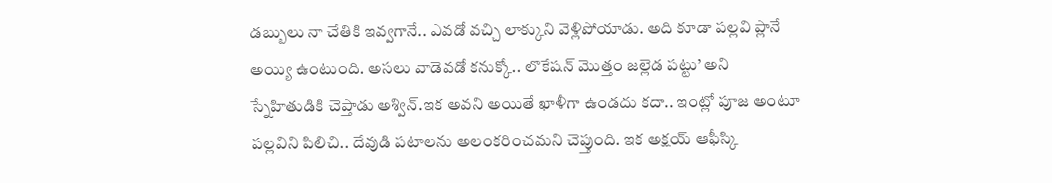డబ్బులు నా చేతికి ఇవ్వగానే.. ఎవడో వచ్చి లాక్కుని వెళ్లిపోయాడు. అది కూడా పల్లవి ప్లానే అయ్యి ఉంటుంది. అసలు వాడెవడో కనుక్కో.. లొకేషన్ మొత్తం జల్లెడ పట్టు’ అని స్నేహితుడికి చెప్తాడు అశ్విన్.ఇక అవని అయితే ఖాళీగా ఉండదు కదా.. ఇంట్లో పూజ అంటూ పల్లవిని పిలిచి.. దేవుడి పటాలను అలంకరించమని చెప్తుంది. ఇక అక్షయ్ ఆఫీస్కి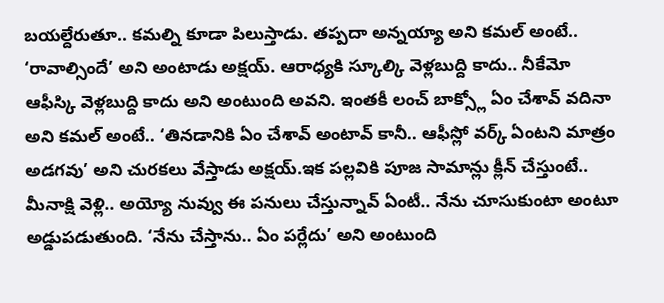బయల్దేరుతూ.. కమల్ని కూడా పిలుస్తాడు. తప్పదా అన్నయ్యా అని కమల్ అంటే.. ‘రావాల్సిందే’ అని అంటాడు అక్షయ్. ఆరాధ్యకి స్కూల్కి వెళ్లబుద్ది కాదు.. నీకేమో ఆఫీస్కి వెళ్లబుద్ది కాదు అని అంటుంది అవని. ఇంతకీ లంచ్ బాక్స్లో ఏం చేశావ్ వదినా అని కమల్ అంటే.. ‘తినడానికి ఏం చేశావ్ అంటావ్ కానీ.. ఆఫీస్లో వర్క్ ఏంటని మాత్రం అడగవు’ అని చురకలు వేస్తాడు అక్షయ్.ఇక పల్లవికి పూజ సామాన్లు క్లీన్ చేస్తుంటే.. మీనాక్షి వెళ్లి.. అయ్యో నువ్వు ఈ పనులు చేస్తున్నావ్ ఏంటీ.. నేను చూసుకుంటా అంటూ అడ్డుపడుతుంది. ‘నేను చేస్తాను.. ఏం పర్లేదు’ అని అంటుంది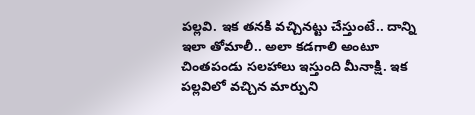పల్లవి. ఇక తనకి వచ్చినట్టు చేస్తుంటే.. దాన్ని ఇలా తోమాలీ.. అలా కడగాలి అంటూ చింతపండు సలహాలు ఇస్తుంది మీనాక్షి. ఇక పల్లవిలో వచ్చిన మార్పుని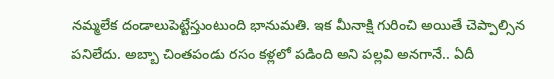నమ్మలేక దండాలుపెట్టేస్తుంటుంది భానుమతి. ఇక మీనాక్షి గురించి అయితే చెప్పాల్సిన పనిలేదు. అబ్బా చింతపండు రసం కళ్లలో పడింది అని పల్లవి అనగానే.. ఏదీ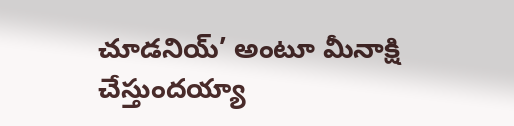చూడనియ్’ అంటూ మీనాక్షి చేస్తుందయ్యా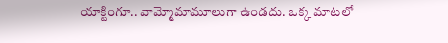యాక్టింగూ.. వామ్మోమామూలుగా ఉండదు. ఒక్క మాటలో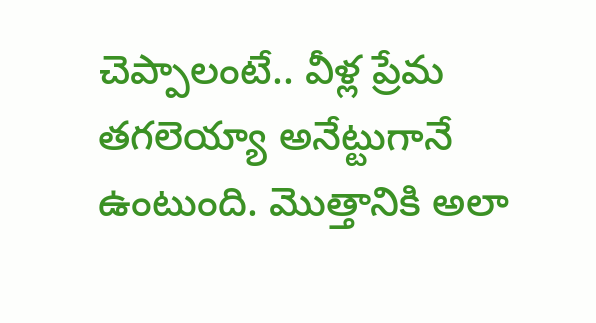చెప్పాలంటే.. వీళ్ల ప్రేమ తగలెయ్యా అనేట్టుగానే ఉంటుంది. మొత్తానికి అలా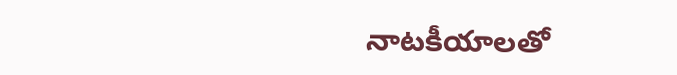నాటకీయాలతో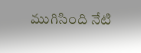ముగిసింది నేటి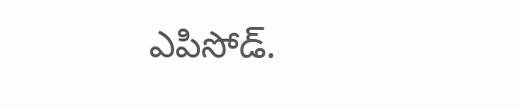ఎపిసోడ్.